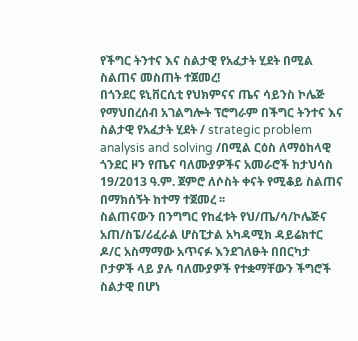የችግር ትንተና እና ስልታዊ የአፈታት ሂደት በሚል ስልጠና መስጠት ተጀመረ!
በጎንደር ዩኒቨርሲቲ የህክምናና ጤና ሳይንስ ኮሌጅ የማህበረሰብ አገልግሎት ፕሮግራም በችግር ትንተና እና ስልታዊ የአፈታት ሂደት / strategic problem analysis and solving /በሚል ርዕስ ለማዕከላዊ ጎንደር ዞን የጤና ባለሙያዎችና አመራሮች ከታህሳስ 19/2013 ዓ.ም. ጀምሮ ለሶስት ቀናት የሚቆይ ስልጠና በማክሰኝት ከተማ ተጀመረ ፡፡
ስልጠናውን በንግግር የከፈቱት የህ/ጤ/ሳ/ኮሌጅና አጠ/ስፔ/ሪፈራል ሆስፒታል አካዳሚክ ዳይሬክተር ዶ/ር አስማማው አጥናፉ እንደገለፁት በበርካታ ቦታዎች ላይ ያሉ ባለሙያዎች የተቋማቸውን ችግሮች ስልታዊ በሆነ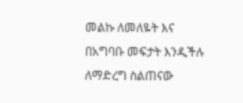መልኩ ለመለዬት እና በአግባቡ መፍታት እንዲችሉ ለማድረግ ስልጠናው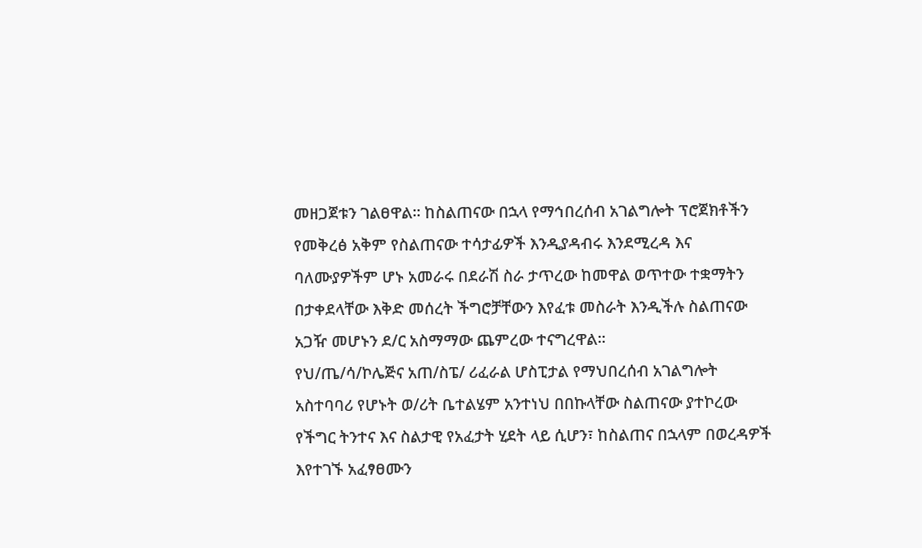መዘጋጀቱን ገልፀዋል፡፡ ከስልጠናው በኋላ የማኅበረሰብ አገልግሎት ፕሮጀክቶችን የመቅረፅ አቅም የስልጠናው ተሳታፊዎች እንዲያዳብሩ እንደሚረዳ እና ባለሙያዎችም ሆኑ አመራሩ በደራሽ ስራ ታጥረው ከመዋል ወጥተው ተቋማትን በታቀደላቸው እቅድ መሰረት ችግሮቻቸውን እየፈቱ መስራት እንዲችሉ ስልጠናው አጋዥ መሆኑን ደ/ር አስማማው ጨምረው ተናግረዋል፡፡
የህ/ጤ/ሳ/ኮሌጅና አጠ/ስፔ/ ሪፈራል ሆስፒታል የማህበረሰብ አገልግሎት አስተባባሪ የሆኑት ወ/ሪት ቤተልሄም አንተነህ በበኩላቸው ስልጠናው ያተኮረው የችግር ትንተና እና ስልታዊ የአፈታት ሂደት ላይ ሲሆን፣ ከስልጠና በኋላም በወረዳዎች እየተገኙ አፈፃፀሙን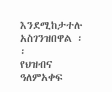እንደሚከታተሉ አስገንዝበዋል ፡፡
የህዝብና ዓለምአቀፍ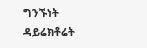ግንኙነት ዳይሬክቶሬት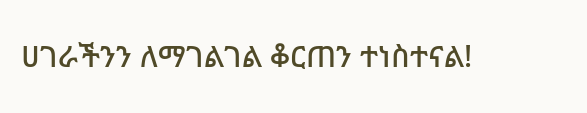ሀገራችንን ለማገልገል ቆርጠን ተነስተናል!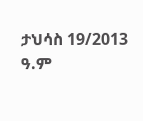ታህሳስ 19/2013 ዓ.ም